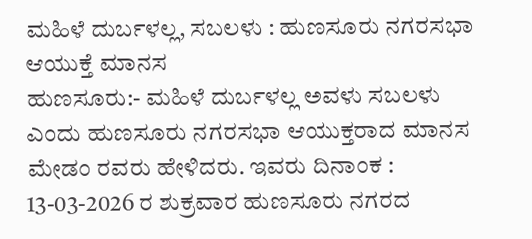ಮಹಿಳೆ ದುರ್ಬಳಲ್ಲ, ಸಬಲಳು : ಹುಣಸೂರು ನಗರಸಭಾ ಆಯುಕ್ತೆ ಮಾನಸ
ಹುಣಸೂರು:- ಮಹಿಳೆ ದುರ್ಬಳಲ್ಲ ಅವಳು ಸಬಲಳು ಎಂದು ಹುಣಸೂರು ನಗರಸಭಾ ಆಯುಕ್ತರಾದ ಮಾನಸ ಮೇಡಂ ರವರು ಹೇಳಿದರು. ಇವರು ದಿನಾಂಕ : 13-03-2026 ರ ಶುಕ್ರವಾರ ಹುಣಸೂರು ನಗರದ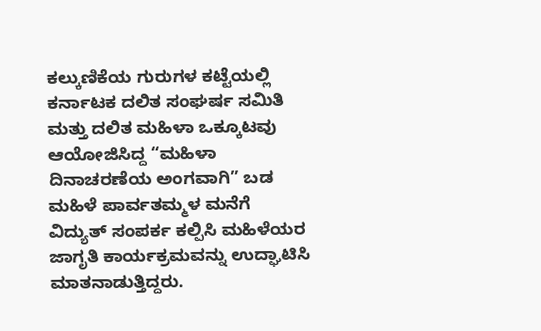ಕಲ್ಕುಣಿಕೆಯ ಗುರುಗಳ ಕಟ್ಟೆಯಲ್ಲಿ ಕರ್ನಾಟಕ ದಲಿತ ಸಂಘರ್ಷ ಸಮಿತಿ ಮತ್ತು ದಲಿತ ಮಹಿಳಾ ಒಕ್ಕೂಟವು ಆಯೋಜಿಸಿದ್ದ “ಮಹಿಳಾ ದಿನಾಚರಣೆಯ ಅಂಗವಾಗಿ” ಬಡ ಮಹಿಳೆ ಪಾರ್ವತಮ್ಮಳ ಮನೆಗೆ ವಿದ್ಯುತ್ ಸಂಪರ್ಕ ಕಲ್ಪಿಸಿ ಮಹಿಳೆಯರ ಜಾಗೃತಿ ಕಾರ್ಯಕ್ರಮವನ್ನು ಉದ್ಘಾಟಿಸಿ ಮಾತನಾಡುತ್ತಿದ್ದರು.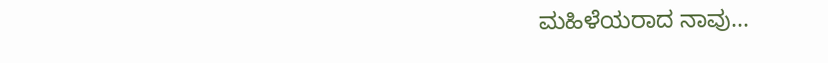ಮಹಿಳೆಯರಾದ ನಾವು...